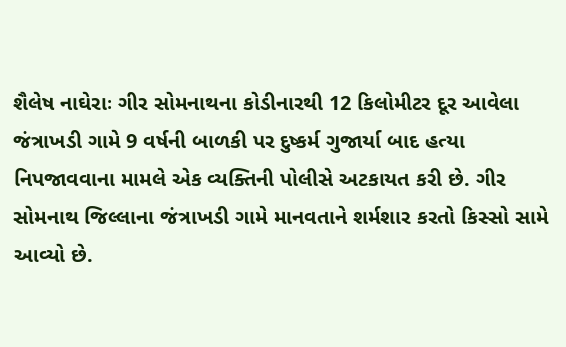શૈલેષ નાઘેરાઃ ગીર સોમનાથના કોડીનારથી 12 કિલોમીટર દૂર આવેલા જંત્રાખડી ગામે 9 વર્ષની બાળકી પર દુષ્કર્મ ગુજાર્યા બાદ હત્યા નિપજાવવાના મામલે એક વ્યક્તિની પોલીસે અટકાયત કરી છે. ગીર સોમનાથ જિલ્લાના જંત્રાખડી ગામે માનવતાને શર્મશાર કરતો કિસ્સો સામે આવ્યો છે.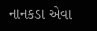નાનકડા એવા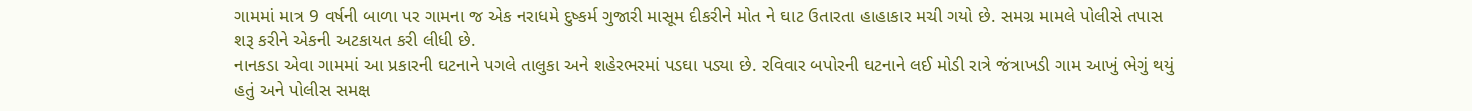ગામમાં માત્ર 9 વર્ષની બાળા પર ગામના જ એક નરાધમે દુષ્કર્મ ગુજારી માસૂમ દીકરીને મોત ને ઘાટ ઉતારતા હાહાકાર મચી ગયો છે. સમગ્ર મામલે પોલીસે તપાસ શરૂ કરીને એકની અટકાયત કરી લીધી છે.
નાનકડા એવા ગામમાં આ પ્રકારની ઘટનાને પગલે તાલુકા અને શહેરભરમાં પડઘા પડ્યા છે. રવિવાર બપોરની ઘટનાને લઈ મોડી રાત્રે જંત્રાખડી ગામ આખું ભેગું થયું હતું અને પોલીસ સમક્ષ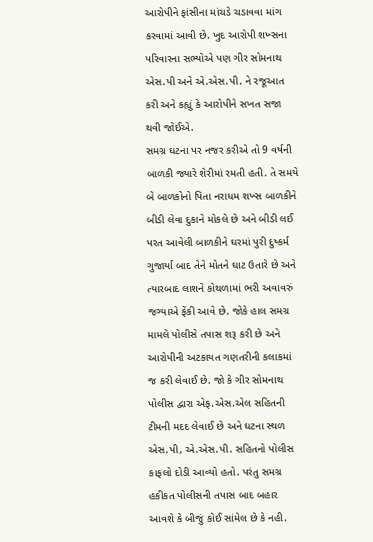આરોપીને ફાંસીના માંચડે ચડાવવા માંગ કરવામાં આવી છે. ખુદ આરોપી શખ્સના પરિવારના સભ્યોએ પણ ગીર સોમનાથ એસ.પી અને એ.એસ.પી. ને રજૂઆત કરી અને કહ્યું કે આરોપીને સખત સજા થવી જોઈએ.
સમગ્ર ઘટના પર નજર કરીએ તો 9 વર્ષની બાળકી જ્યારે શેરીમાં રમતી હતી. તે સમયે બે બાળકોનો પિતા નરાધમ શખ્સ બાળકીને બીડી લેવા દુકાને મોકલે છે અને બીડી લઈ પરત આવેલી બાળકીને ઘરમાં પુરી દુષ્કર્મ ગુજાર્યા બાદ તેને મોતને ઘાટ ઉતારે છે અને ત્યારબાદ લાશને કોથળામાં ભરી અવાવરું જગ્યાએ ફેંકી આવે છે. જોકે હાલ સમગ્ર મામલે પોલીસે તપાસ શરૂ કરી છે અને આરોપીની અટકાયત ગણતરીની કલાકમાં જ કરી લેવાઈ છે. જો કે ગીર સોમનાથ પોલીસ દ્વારા એફ.એસ.એલ સહિતની ટીમની મદદ લેવાઈ છે અને ઘટના સ્થળ એસ.પી, એ.એસ.પી. સહિતનો પોલીસ કાફલો દોડી આવ્યો હતો. પરંતુ સમગ્ર હકીકત પોલીસની તપાસ બાદ બહાર આવશે કે બીજું કોઈ સાંમેલ છે કે નહી.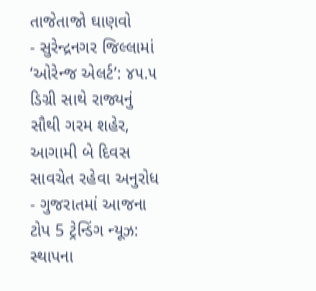તાજેતાજો ઘાણવો
- સુરેન્દ્રનગર જિલ્લામાં ‘ઓરેન્જ એલર્ટ’: ૪૫.૫ ડિગ્રી સાથે રાજ્યનું સૌથી ગરમ શહેર, આગામી બે દિવસ સાવચેત રહેવા અનુરોધ
- ગુજરાતમાં આજના ટોપ 5 ટ્રેન્ડિંગ ન્યૂઝ: સ્થાપના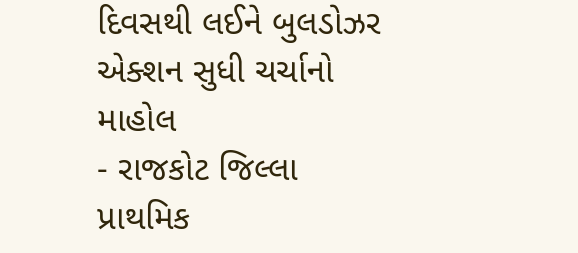દિવસથી લઈને બુલડોઝર એક્શન સુધી ચર્ચાનો માહોલ
- રાજકોટ જિલ્લા પ્રાથમિક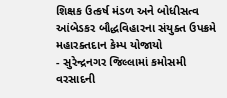શિક્ષક ઉત્કર્ષ મંડળ અને બોધીસત્વ આંબેડકર બૌદ્ધવિહારના સંયુક્ત ઉપક્રમે મહારક્તદાન કેમ્પ યોજાયો
- સુરેન્દ્રનગર જિલ્લામાં કમોસમી વરસાદની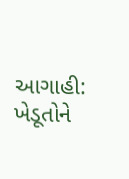આગાહી: ખેડૂતોને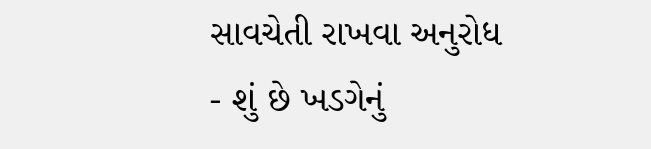સાવચેતી રાખવા અનુરોધ
- શું છે ખડગેનું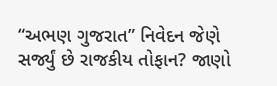“અભણ ગુજરાત” નિવેદન જેણે સર્જ્યું છે રાજકીય તોફાન? જાણો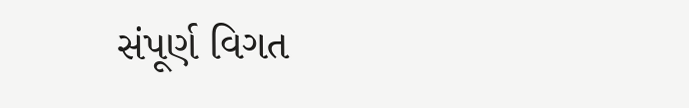સંપૂર્ણ વિગત